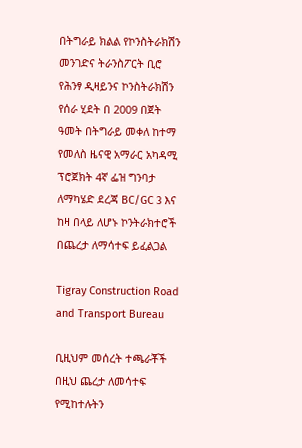በትግራይ ክልል የኮንስትራክሽን መንገድና ትራንስፖርት ቢሮ የሕንፃ ዲዛይንና ኮንስትራክሽን የሰራ ሂደት በ 2009 በጀት ዓመት በትግራይ መቀለ ከተማ የመለስ ዜናዊ አማራር አካዳሚ ፕሮጀክት 4ኛ ፌዝ ግንባታ ለማካሄድ ደረጃ BC/GC 3 እና ከዛ በላይ ለሆኑ ኮንትራክተሮች በጨረታ ለማሳተፍ ይፈልጋል

Tigray Construction Road and Transport Bureau

ቢዚህም መሰረት ተጫራቾች በዚህ ጨረታ ለመሳተፍ የሚከተሉትን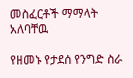መስፈርቶች ማማላት አለባቸዉ

የዘመኑ የታደሰ የንግድ ስራ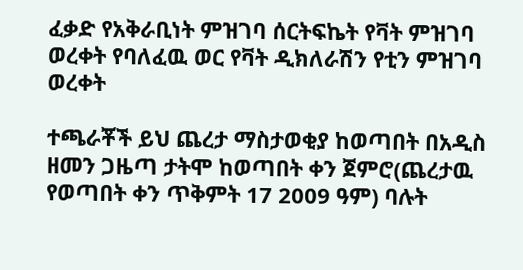ፈቃድ የአቅራቢነት ምዝገባ ሰርትፍኬት የቫት ምዝገባ ወረቀት የባለፈዉ ወር የቫት ዲክለራሽን የቲን ምዝገባ ወረቀት

ተጫራቾች ይህ ጨረታ ማስታወቂያ ከወጣበት በአዲስ ዘመን ጋዜጣ ታትሞ ከወጣበት ቀን ጀምሮ(ጨረታዉ የወጣበት ቀን ጥቅምት 17 2009 ዓም) ባሉት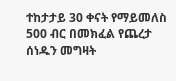ተከታታይ 30 ቀናት የማይመለስ 500 ብር በመክፈል የጨረታ ሰነዱን መግዛት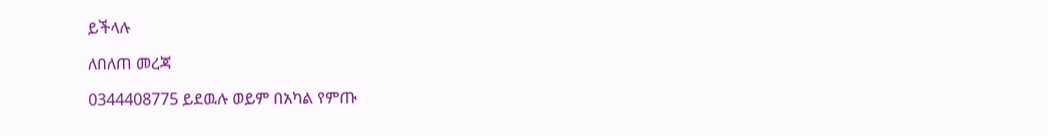ይችላሉ

ለበለጠ መረጃ

0344408775 ይደዉሉ ወይም በአካል የምጡ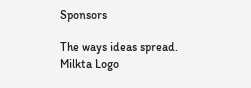Sponsors

The ways ideas spread.
Milkta Logo